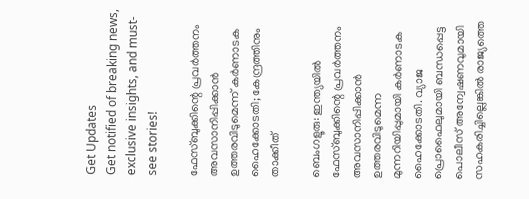Get Updates
Get notified of breaking news, exclusive insights, and must-see stories!

ഫേസ്ബുക്കിന്റെ പ്രവര്‍ത്തനം അവസാനിപ്പിക്കാന്‍ ഉത്തരവിടുമെന്ന് കര്‍ണാടക ഹൈക്കോടതി; കേന്ദ്രത്തിനും താക്കീത്

ബെംഗളൂരു: ഇന്ത്യയില്‍ ഫേസ്ബുക്കിന്റെ പ്രവര്‍ത്തനം അവസാനിപ്പിക്കാന്‍ ഉത്തരവിടുമെന്ന മുന്നറിയിപ്പുമായി കര്‍ണാടക ഹൈക്കോടതി. വ്യാജ പ്രൊഫൈലുമായി ബന്ധപ്പെട്ട പൊലീസ് അന്വേഷണവുമായി സഹകരിച്ചില്ലെങ്കില്‍ രാജ്യത്തെ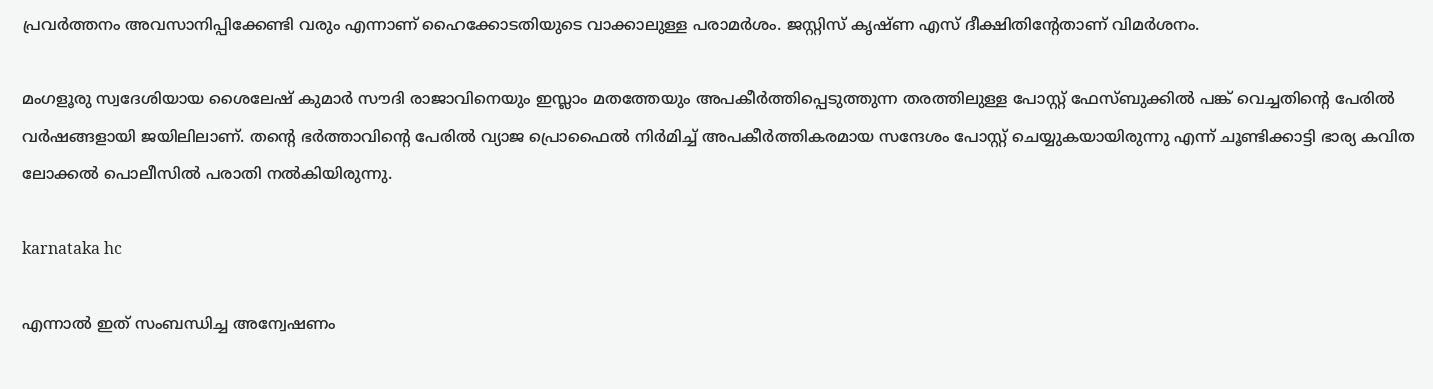പ്രവര്‍ത്തനം അവസാനിപ്പിക്കേണ്ടി വരും എന്നാണ് ഹൈക്കോടതിയുടെ വാക്കാലുള്ള പരാമര്‍ശം. ജസ്റ്റിസ് കൃഷ്ണ എസ് ദീക്ഷിതിന്റേതാണ് വിമര്‍ശനം.

മംഗളൂരു സ്വദേശിയായ ശൈലേഷ് കുമാര്‍ സൗദി രാജാവിനെയും ഇസ്ലാം മതത്തേയും അപകീര്‍ത്തിപ്പെടുത്തുന്ന തരത്തിലുള്ള പോസ്റ്റ് ഫേസ്ബുക്കില്‍ പങ്ക് വെച്ചതിന്റെ പേരില്‍ വര്‍ഷങ്ങളായി ജയിലിലാണ്. തന്റെ ഭര്‍ത്താവിന്റെ പേരില്‍ വ്യാജ പ്രൊഫൈല്‍ നിര്‍മിച്ച് അപകീര്‍ത്തികരമായ സന്ദേശം പോസ്റ്റ് ചെയ്യുകയായിരുന്നു എന്ന് ചൂണ്ടിക്കാട്ടി ഭാര്യ കവിത ലോക്കല്‍ പൊലീസില്‍ പരാതി നല്‍കിയിരുന്നു.

karnataka hc

എന്നാല്‍ ഇത് സംബന്ധിച്ച അന്വേഷണം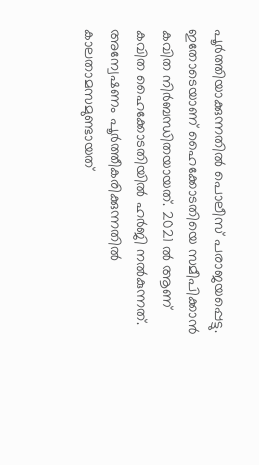പൂര്‍ത്തിയാക്കുന്നതില്‍ പൊലീസ് പരാജയപ്പെട്ടു. ഇതോടെയാണ് ഹൈക്കോടതിയെ സമീപിക്കാന്‍ കവിത നിര്‍ബന്ധിതയായത്. 2021 ല്‍ ആണ് കവിത ഹൈക്കോടതിയില്‍ ഹര്‍ജി നല്‍കുന്നത്. അന്വേഷണം പൂര്‍ത്തീകരിക്കുന്നതില്‍ കാലതാമസമുണ്ടായത്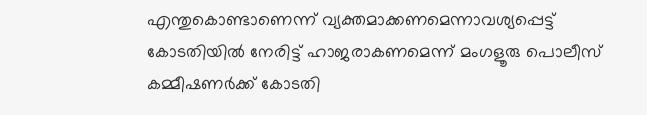എന്തുകൊണ്ടാണെന്ന് വ്യക്തമാക്കണമെന്നാവശ്യപ്പെട്ട് കോടതിയില്‍ നേരിട്ട് ഹാജരാകണമെന്ന് മംഗളൂരു പൊലീസ് കമ്മീഷണര്‍ക്ക് കോടതി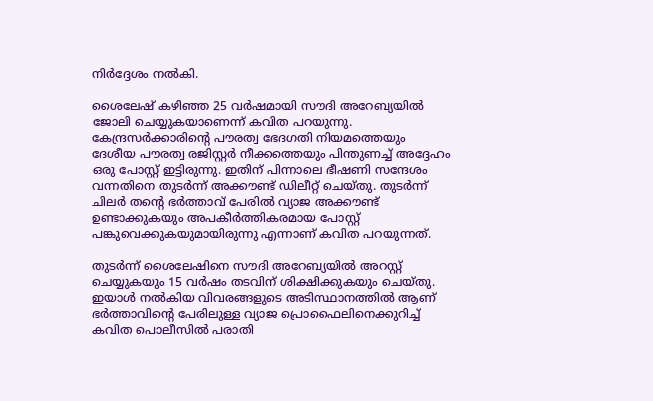നിര്‍ദ്ദേശം നല്‍കി.

ശൈലേഷ് കഴിഞ്ഞ 25 വര്‍ഷമായി സൗദി അറേബ്യയില്‍ ജോലി ചെയ്യുകയാണെന്ന് കവിത പറയുന്നു. കേന്ദ്രസര്‍ക്കാരിന്റെ പൗരത്വ ഭേദഗതി നിയമത്തെയും ദേശീയ പൗരത്വ രജിസ്റ്റര്‍ നീക്കത്തെയും പിന്തുണച്ച് അദ്ദേഹം ഒരു പോസ്റ്റ് ഇട്ടിരുന്നു. ഇതിന് പിന്നാലെ ഭീഷണി സന്ദേശം വന്നതിനെ തുടര്‍ന്ന് അക്കൗണ്ട് ഡിലീറ്റ് ചെയ്തു. തുടര്‍ന്ന് ചിലര്‍ തന്റെ ഭര്‍ത്താവ് പേരില്‍ വ്യാജ അക്കൗണ്ട് ഉണ്ടാക്കുകയും അപകീര്‍ത്തികരമായ പോസ്റ്റ് പങ്കുവെക്കുകയുമായിരുന്നു എന്നാണ് കവിത പറയുന്നത്.

തുടര്‍ന്ന് ശൈലേഷിനെ സൗദി അറേബ്യയില്‍ അറസ്റ്റ് ചെയ്യുകയും 15 വര്‍ഷം തടവിന് ശിക്ഷിക്കുകയും ചെയ്തു. ഇയാള്‍ നല്‍കിയ വിവരങ്ങളുടെ അടിസ്ഥാനത്തില്‍ ആണ് ഭര്‍ത്താവിന്റെ പേരിലുള്ള വ്യാജ പ്രൊഫൈലിനെക്കുറിച്ച് കവിത പൊലീസില്‍ പരാതി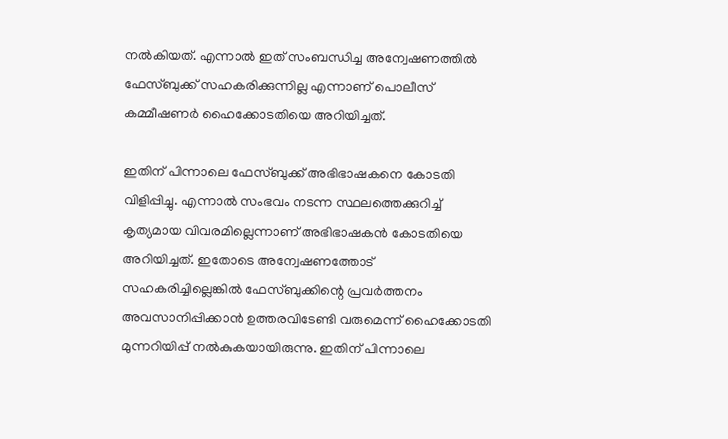നല്‍കിയത്. എന്നാല്‍ ഇത് സംബന്ധിച്ച അന്വേഷണത്തില്‍ ഫേസ്ബുക്ക് സഹകരിക്കുന്നില്ല എന്നാണ് പൊലീസ് കമ്മീഷണര്‍ ഹൈക്കോടതിയെ അറിയിച്ചത്.

ഇതിന് പിന്നാലെ ഫേസ്ബുക്ക് അഭിഭാഷകനെ കോടതി വിളിപ്പിച്ചു. എന്നാല്‍ സംഭവം നടന്ന സ്ഥലത്തെക്കുറിച്ച് കൃത്യമായ വിവരമില്ലെന്നാണ് അഭിഭാഷകന്‍ കോടതിയെ അറിയിച്ചത്. ഇതോടെ അന്വേഷണത്തോട് സഹകരിച്ചില്ലെങ്കില്‍ ഫേസ്ബുക്കിന്റെ പ്രവര്‍ത്തനം അവസാനിപ്പിക്കാന്‍ ഉത്തരവിടേണ്ടി വരുമെന്ന് ഹൈക്കോടതി മുന്നറിയിപ്പ് നല്‍കുകയായിരുന്നു. ഇതിന് പിന്നാലെ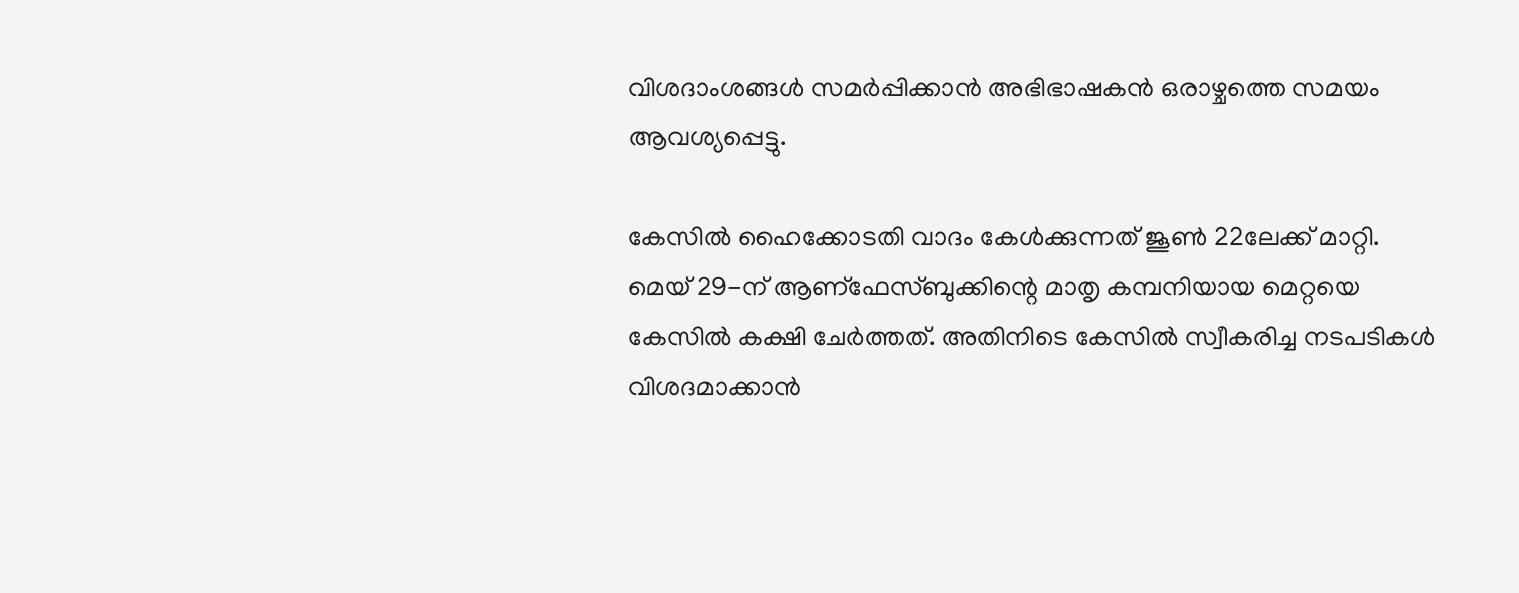വിശദാംശങ്ങള്‍ സമര്‍പ്പിക്കാന്‍ അഭിഭാഷകന്‍ ഒരാഴ്ചത്തെ സമയം ആവശ്യപ്പെട്ടു.

കേസില്‍ ഹൈക്കോടതി വാദം കേള്‍ക്കുന്നത് ജൂണ്‍ 22ലേക്ക് മാറ്റി. മെയ് 29-ന് ആണ്‌ഫേസ്ബുക്കിന്റെ മാതൃ കമ്പനിയായ മെറ്റയെ കേസില്‍ കക്ഷി ചേര്‍ത്തത്. അതിനിടെ കേസില്‍ സ്വീകരിച്ച നടപടികള്‍ വിശദമാക്കാന്‍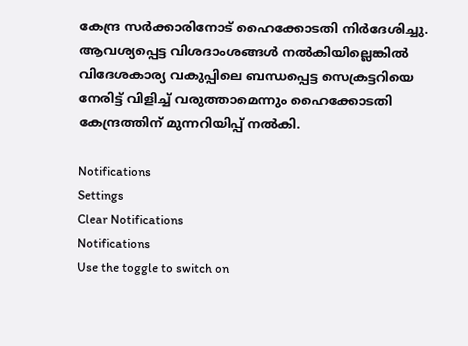കേന്ദ്ര സര്‍ക്കാരിനോട് ഹൈക്കോടതി നിര്‍ദേശിച്ചു. ആവശ്യപ്പെട്ട വിശദാംശങ്ങള്‍ നല്‍കിയില്ലെങ്കില്‍ വിദേശകാര്യ വകുപ്പിലെ ബന്ധപ്പെട്ട സെക്രട്ടറിയെ നേരിട്ട് വിളിച്ച് വരുത്താമെന്നും ഹൈക്കോടതി കേന്ദ്രത്തിന് മുന്നറിയിപ്പ് നല്‍കി.

Notifications
Settings
Clear Notifications
Notifications
Use the toggle to switch on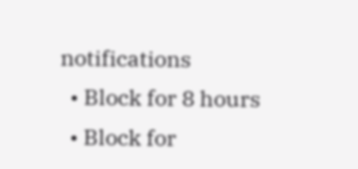notifications
  • Block for 8 hours
  • Block for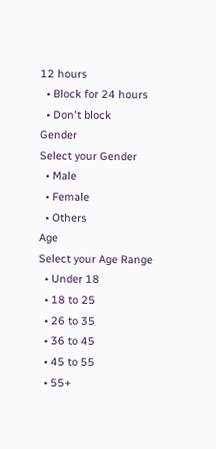12 hours
  • Block for 24 hours
  • Don't block
Gender
Select your Gender
  • Male
  • Female
  • Others
Age
Select your Age Range
  • Under 18
  • 18 to 25
  • 26 to 35
  • 36 to 45
  • 45 to 55
  • 55+